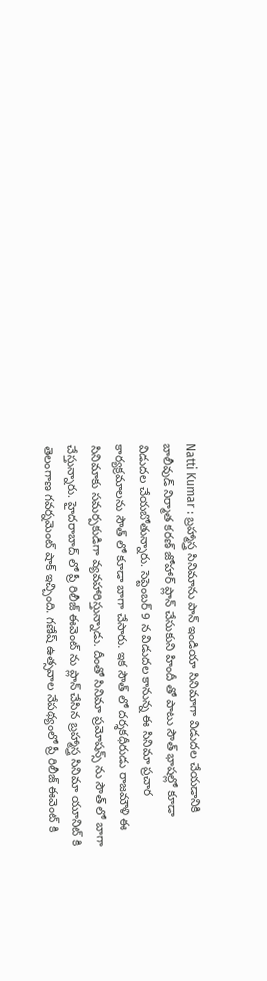Natti Kumar : బ్రహ్మాస్త్ర సినిమాను పాన్ ఇండియా సినిమాగా విడుదల చేయడానికి బాలీవుడ్ నిర్మాత కరణ్ జోహార్ ప్లాన్ చేసుకుని హిందీ తో పాటు సౌత్ భాషల్లో కూడా విడుదల చేయబోతున్నారు. సెప్టెంబర్ 9 న విడుదల కానున్న ఈ సినిమా ప్రచార కార్యక్రమాలను సౌత్ లో కూడా బాగా చేసారు. ఇక సౌత్ లో దర్శకధీరుడు రాజమౌళి ఈ సినిమాకు సమర్పకుడిగా వ్యవహారిస్తున్నాడు. దీంతో సినిమా ప్రమోషన్స్ ను సౌత్ లో బాగా చేస్తున్నారు. హైదరాబాద్ లో ప్రీ రిలీజ్ ఈవెంట్ ను ప్లాన్ చేసిన బ్రహ్మాస్త్ర సినిమా యూనిట్ కి తెలంగాణ గవర్నమెంట్ షాక్ ఇచ్చింది. గణేష్ ఉత్సవాల నేపథ్యంలో ప్రీ రిలీజ్ ఈవెంట్ కి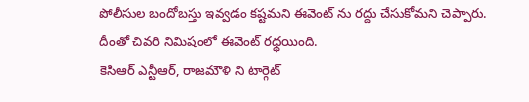పోలీసుల బందోబస్తు ఇవ్వడం కష్టమని ఈవెంట్ ను రద్దు చేసుకోమని చెప్పారు. దీంతో చివరి నిమిషంలో ఈవెంట్ రధ్ధయింది.
కెసిఆర్ ఎన్టీఆర్, రాజమౌళి ని టార్గెట్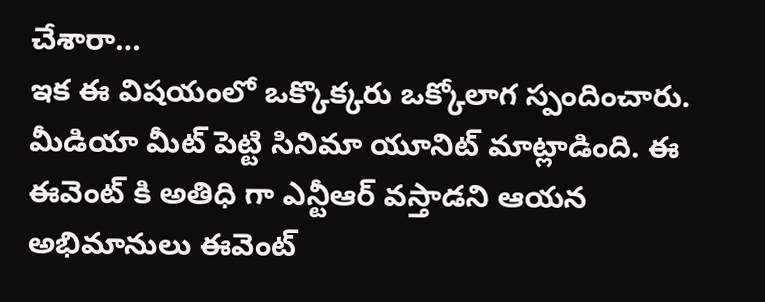చేశారా…
ఇక ఈ విషయంలో ఒక్కొక్కరు ఒక్కోలాగ స్పందించారు. మీడియా మీట్ పెట్టి సినిమా యూనిట్ మాట్లాడింది. ఈ ఈవెంట్ కి అతిధి గా ఎన్టీఆర్ వస్తాడని ఆయన అభిమానులు ఈవెంట్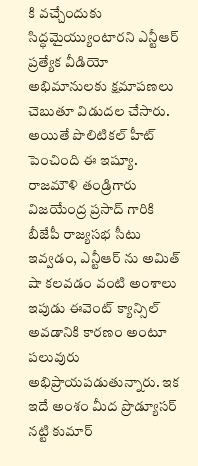కి వచ్చేందుకు సిద్ధమైయ్యుంటారని ఎన్టీఆర్ ప్రత్యేక వీడియో అభిమానులకు క్షమాపణలు చెబుతూ విడుదల చేసారు. అయితే పొలిటికల్ హీట్ పెంచింది ఈ ఇష్యూ. రాజమౌళి తండ్రిగారు విజయేంద్ర ప్రసాద్ గారికి బీజేపీ రాజ్యసభ సీటు ఇవ్వడం, ఎన్టీఆర్ ను అమిత్ షా కలవడం వంటి అంశాలు ఇపుడు ఈవెంట్ క్యాన్సిల్ అవడానికి కారణం అంటూ పలువురు అభిప్రాయపడుతున్నారు. ఇక ఇదే అంశం మీద ప్రొడ్యూసర్ నట్టి కుమార్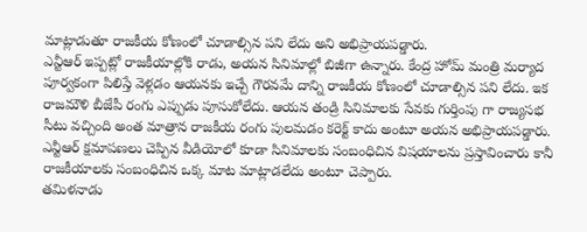మాట్లాడుతూ రాజకీయ కోణంలో చూడాల్సిన పని లేదు అని అభిప్రాయపడ్డారు.
ఎన్టీఆర్ ఇప్పట్లో రాజకీయాల్లోకి రాడు, అయన సినిమాల్లో బిజీగా ఉన్నారు. కేంద్ర హోమ్ మంత్రి మర్యాద పూర్వకంగా పిలిస్తే వెళ్లడం ఆయనకు ఇచ్చే గౌరవమే దాన్ని రాజకీయ కోణంలో చూడాల్సిన పని లేదు. ఇక రాజమౌళి బీజేపీ రంగు ఎప్పుడు పూసుకోలేదు. ఆయన తండ్రి సినిమాలకు సేవకు గుర్తింపు గా రాజ్యసభ సీటు వచ్చింది అంత మాత్రాన రాజకీయ రంగు పులమడం కరెక్ట్ కాదు అంటూ అయన అభిప్రాయపడ్డారు. ఎన్టీఆర్ క్షమాపణలు చెప్పిన వీడియోలో కూడా సినిమాలకు సంబంధిచిన విషయాలను ప్రస్తావించారు కానీ రాజకీయాలకు సంబంధిచిన ఒక్క మాట మాట్లాడలేదు అంటూ చెప్పారు.
తమిళనాడు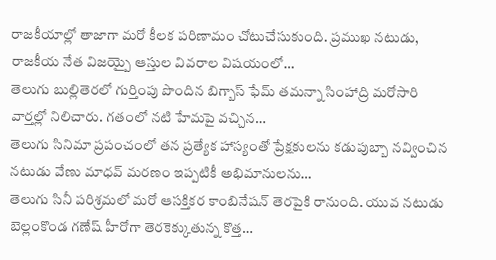రాజకీయాల్లో తాజాగా మరో కీలక పరిణామం చోటుచేసుకుంది. ప్రముఖ నటుడు, రాజకీయ నేత విజయ్పై ఆస్తుల వివరాల విషయంలో…
తెలుగు బుల్లితెరలో గుర్తింపు పొందిన బిగ్బాస్ ఫేమ్ తమన్నా సింహాద్రి మరోసారి వార్తల్లో నిలిచారు. గతంలో నటి హేమపై వచ్చిన…
తెలుగు సినిమా ప్రపంచంలో తన ప్రత్యేక హాస్యంతో ప్రేక్షకులను కడుపుబ్బా నవ్వించిన నటుడు వేణు మాధవ్ మరణం ఇప్పటికీ అభిమానులను…
తెలుగు సినీ పరిశ్రమలో మరో ఆసక్తికర కాంబినేషన్ తెరపైకి రానుంది. యువ నటుడు బెల్లంకొండ గణేష్ హీరోగా తెరకెక్కుతున్న కొత్త…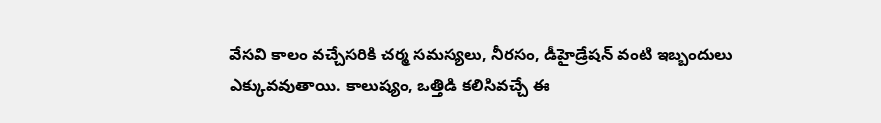వేసవి కాలం వచ్చేసరికి చర్మ సమస్యలు, నీరసం, డీహైడ్రేషన్ వంటి ఇబ్బందులు ఎక్కువవుతాయి. కాలుష్యం, ఒత్తిడి కలిసివచ్చే ఈ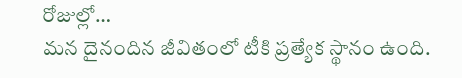రోజుల్లో…
మన దైనందిన జీవితంలో టీకి ప్రత్యేక స్థానం ఉంది.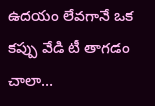ఉదయం లేవగానే ఒక కప్పు వేడి టీ తాగడం చాలా…